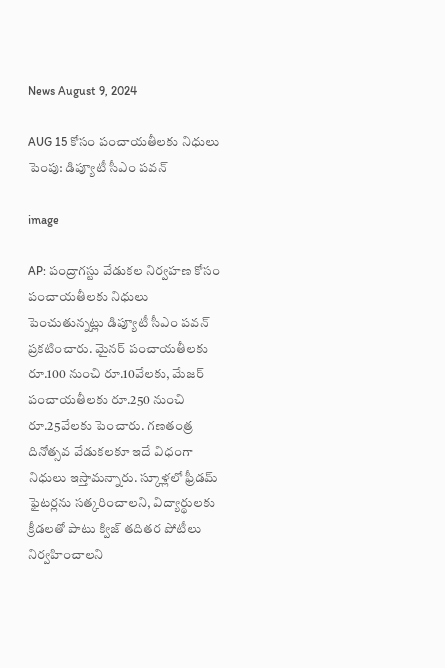News August 9, 2024

AUG 15 కోసం పంచాయతీలకు నిధులు పెంపు: డిప్యూటీ సీఎం పవన్

image

AP: పంద్రాగస్టు వేడుకల నిర్వహణ కోసం పంచాయతీలకు నిధులు పెంచుతున్నట్లు డిప్యూటీ సీఎం పవన్ ప్రకటించారు. మైనర్ పంచాయతీలకు రూ.100 నుంచి రూ.10వేలకు, మేజర్ పంచాయతీలకు రూ.250 నుంచి రూ.25వేలకు పెంచారు. గణతంత్ర దినోత్సవ వేడుకలకూ ఇదే విధంగా నిధులు ఇస్తామన్నారు. స్కూళ్లలో ఫ్రీడమ్ ఫైటర్లను సత్కరించాలని, విద్యార్థులకు క్రీడలతో పాటు క్విజ్ తదితర పోటీలు నిర్వహించాలని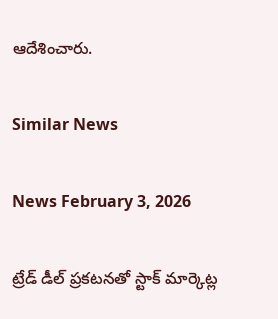ఆదేశించారు.

Similar News

News February 3, 2026

ట్రేడ్ డీల్ ప్రకటనతో స్టాక్ మార్కెట్ల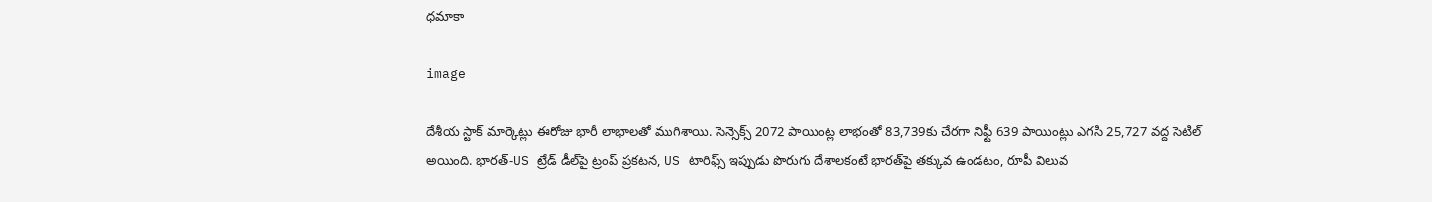ధమాకా

image

దేశీయ స్టాక్ మార్కెట్లు ఈరోజు భారీ లాభాలతో ముగిశాయి. సెన్సెక్స్ 2072 పాయింట్ల లాభంతో 83,739కు చేరగా నిఫ్టీ 639 పాయింట్లు ఎగసి 25,727 వద్ద సెటిల్ అయింది. భారత్-US ట్రేడ్ డీల్‌పై ట్రంప్ ప్రకటన, US టారిఫ్స్ ఇప్పుడు పొరుగు దేశాలకంటే భారత్‌పై తక్కువ ఉండటం, రూపీ విలువ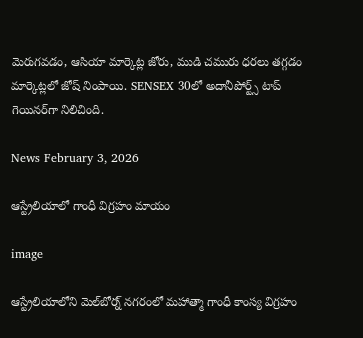మెరుగవడం, ఆసియా మార్కెట్ల జోరు, ముడి చమురు ధరలు తగ్గడం మార్కెట్లలో జోష్ నింపాయి. SENSEX 30లో అదానీపోర్ట్స్ టాప్ గెయినర్‌గా నిలిచింది.

News February 3, 2026

ఆస్ట్రేలియాలో గాంధీ విగ్రహం మాయం

image

ఆస్ట్రేలియాలోని మెల్‌బోర్న్ నగరంలో మహాత్మా గాంధీ కాంస్య విగ్రహం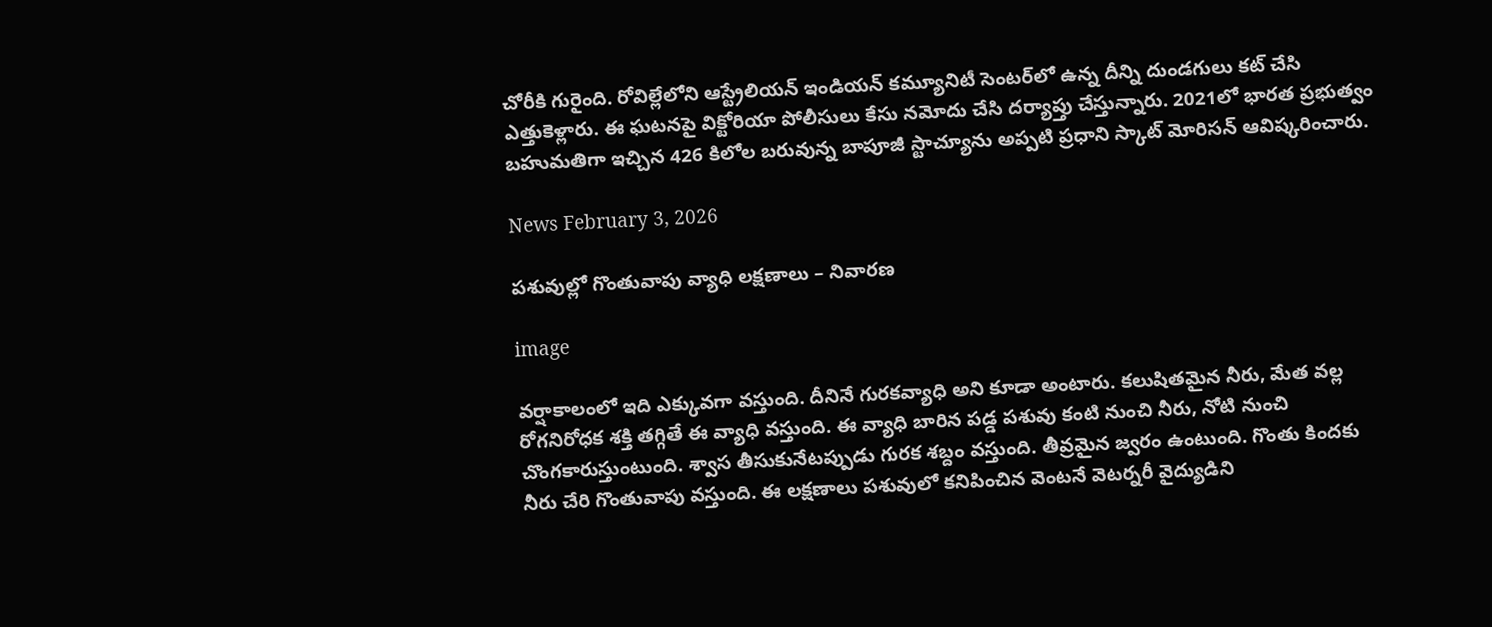చోరీకి గురైంది. రోవిల్లేలోని ఆస్ట్రేలియన్ ఇండియన్ కమ్యూనిటీ సెంటర్‌లో ఉన్న దీన్ని దుండగులు కట్ చేసి ఎత్తుకెళ్లారు. ఈ ఘటనపై విక్టోరియా పోలీసులు కేసు నమోదు చేసి దర్యాప్తు చేస్తున్నారు. 2021లో భారత ప్రభుత్వం బహుమతిగా ఇచ్చిన 426 కిలోల బరువున్న బాపూజీ స్టాచ్యూను అప్పటి ప్రధాని స్కాట్ మోరిసన్ ఆవిష్కరించారు.

News February 3, 2026

పశువుల్లో గొంతువాపు వ్యాధి లక్షణాలు – నివారణ

image

వర్షాకాలంలో ఇది ఎక్కువగా వస్తుంది. దీనినే గురకవ్యాధి అని కూడా అంటారు. కలుషితమైన నీరు, మేత వల్ల రోగనిరోధక శక్తి తగ్గితే ఈ వ్యాధి వస్తుంది. ఈ వ్యాధి బారిన పడ్డ పశువు కంటి నుంచి నీరు, నోటి నుంచి చొంగకారుస్తుంటుంది. శ్వాస తీసుకునేటప్పుడు గురక శబ్దం వస్తుంది. తీవ్రమైన జ్వరం ఉంటుంది. గొంతు కిందకు నీరు చేరి గొంతువాపు వస్తుంది. ఈ లక్షణాలు పశువులో కనిపించిన వెంటనే వెటర్నరీ వైద్యుడిని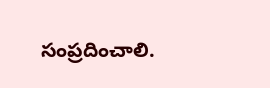సంప్రదించాలి.